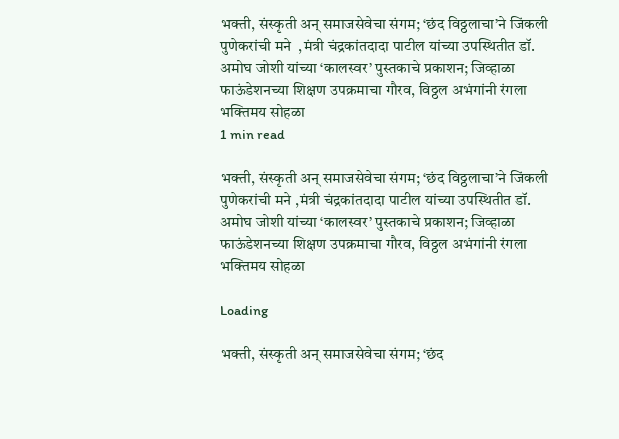भक्ती, संस्कृती अन् समाजसेवेचा संगम; ‘छंद विठ्ठलाचा’ने जिंकली पुणेकरांची मने  ,मंत्री चंद्रकांतदादा पाटील यांच्या उपस्थितीत डॉ. अमोघ जोशी यांच्या ‘कालस्वर’ पुस्तकाचे प्रकाशन; जिव्हाळा फाऊंडेशनच्या शिक्षण उपक्रमाचा गौरव, विठ्ठल अभंगांनी रंगला भक्तिमय सोहळा
1 min read

भक्ती, संस्कृती अन् समाजसेवेचा संगम; ‘छंद विठ्ठलाचा’ने जिंकली पुणेकरांची मने ,मंत्री चंद्रकांतदादा पाटील यांच्या उपस्थितीत डॉ. अमोघ जोशी यांच्या ‘कालस्वर’ पुस्तकाचे प्रकाशन; जिव्हाळा फाऊंडेशनच्या शिक्षण उपक्रमाचा गौरव, विठ्ठल अभंगांनी रंगला भक्तिमय सोहळा

Loading

भक्ती, संस्कृती अन् समाजसेवेचा संगम; ‘छंद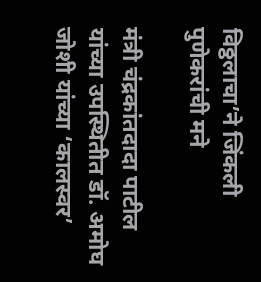विठ्ठलाचा’ने जिंकली पुणेकरांची मने

मंत्री चंद्रकांतदादा पाटील यांच्या उपस्थितीत डॉ. अमोघ जोशी यांच्या ‘कालस्वर’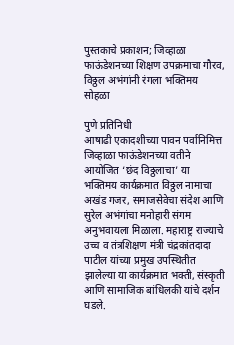पुस्तकाचे प्रकाशन; जिव्हाळा फाऊंडेशनच्या शिक्षण उपक्रमाचा गौरव, विठ्ठल अभंगांनी रंगला भक्तिमय सोहळा

पुणे प्रतिनिधी
आषाढी एकादशीच्या पावन पर्वानिमित्त जिव्हाळा फाऊंडेशनच्या वतीने आयोजित ‘छंद विठ्ठलाचा’ या भक्तिमय कार्यक्रमात विठ्ठल नामाचा अखंड गजर, समाजसेवेचा संदेश आणि सुरेल अभंगांचा मनोहारी संगम अनुभवायला मिळाला. महाराष्ट्र राज्याचे उच्च व तंत्रशिक्षण मंत्री चंद्रकांतदादा पाटील यांच्या प्रमुख उपस्थितीत झालेल्या या कार्यक्रमात भक्ती, संस्कृती आणि सामाजिक बांधिलकी यांचे दर्शन घडले.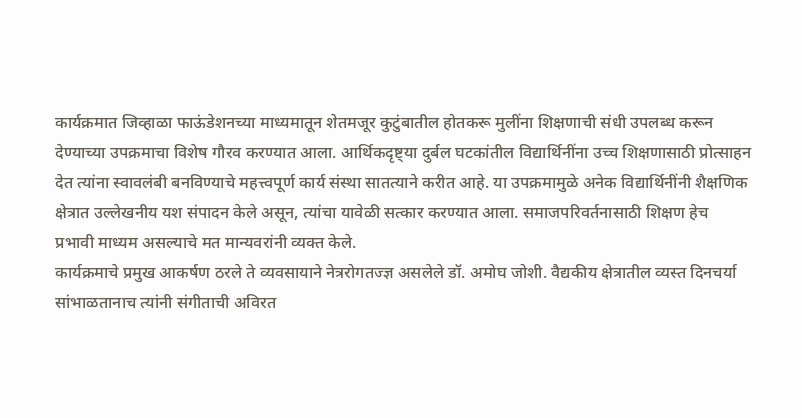कार्यक्रमात जिव्हाळा फाऊंडेशनच्या माध्यमातून शेतमजूर कुटुंबातील होतकरू मुलींना शिक्षणाची संधी उपलब्ध करून देण्याच्या उपक्रमाचा विशेष गौरव करण्यात आला. आर्थिकदृष्ट्या दुर्बल घटकांतील विद्यार्थिनींना उच्च शिक्षणासाठी प्रोत्साहन देत त्यांना स्वावलंबी बनविण्याचे महत्त्वपूर्ण कार्य संस्था सातत्याने करीत आहे. या उपक्रमामुळे अनेक विद्यार्थिनींनी शैक्षणिक क्षेत्रात उल्लेखनीय यश संपादन केले असून, त्यांचा यावेळी सत्कार करण्यात आला. समाजपरिवर्तनासाठी शिक्षण हेच प्रभावी माध्यम असल्याचे मत मान्यवरांनी व्यक्त केले.
कार्यक्रमाचे प्रमुख आकर्षण ठरले ते व्यवसायाने नेत्ररोगतज्ज्ञ असलेले डॉ. अमोघ जोशी. वैद्यकीय क्षेत्रातील व्यस्त दिनचर्या सांभाळतानाच त्यांनी संगीताची अविरत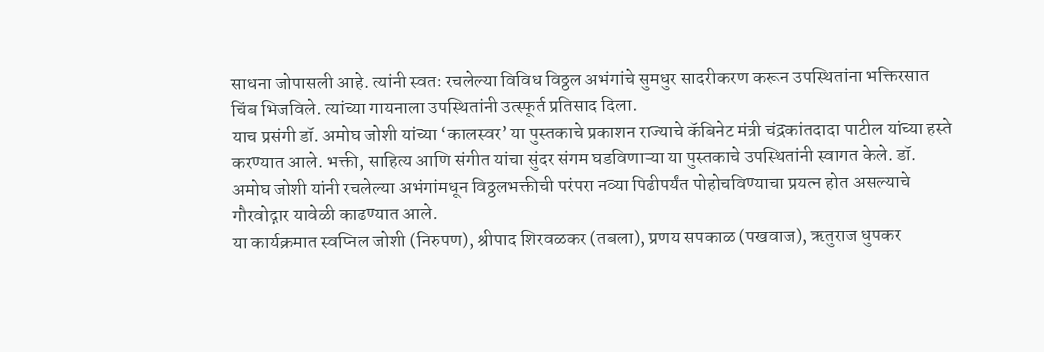साधना जोपासली आहे. त्यांनी स्वतः रचलेल्या विविध विठ्ठल अभंगांचे सुमधुर सादरीकरण करून उपस्थितांना भक्तिरसात चिंब भिजविले. त्यांच्या गायनाला उपस्थितांनी उत्स्फूर्त प्रतिसाद दिला.
याच प्रसंगी डॉ. अमोघ जोशी यांच्या ‘कालस्वर’ या पुस्तकाचे प्रकाशन राज्याचे कॅबिनेट मंत्री चंद्रकांतदादा पाटील यांच्या हस्ते करण्यात आले. भक्ती, साहित्य आणि संगीत यांचा सुंदर संगम घडविणाऱ्या या पुस्तकाचे उपस्थितांनी स्वागत केले. डॉ. अमोघ जोशी यांनी रचलेल्या अभंगांमधून विठ्ठलभक्तीची परंपरा नव्या पिढीपर्यंत पोहोचविण्याचा प्रयत्न होत असल्याचे गौरवोद्गार यावेळी काढण्यात आले.
या कार्यक्रमात स्वप्निल जोशी (निरुपण), श्रीपाद शिरवळकर (तबला), प्रणय सपकाळ (पखवाज), ऋतुराज धुपकर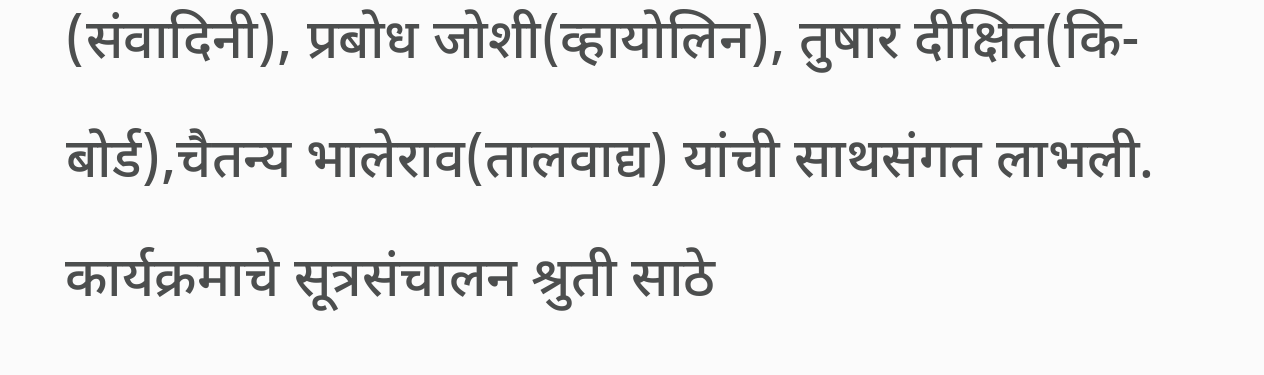(संवादिनी), प्रबोध जोशी(व्हायोलिन), तुषार दीक्षित(कि-बोर्ड),चैतन्य भालेराव(तालवाद्य) यांची साथसंगत लाभली. कार्यक्रमाचे सूत्रसंचालन श्रुती साठे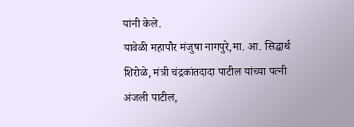यांनी केले.
यावेळी महापौर मंजुषा नागपुरे,मा. आ. सिद्धार्थ शिरोळे, मंत्री चंद्रकांतदादा पाटील यांच्या पत्नी अंजली पाटील,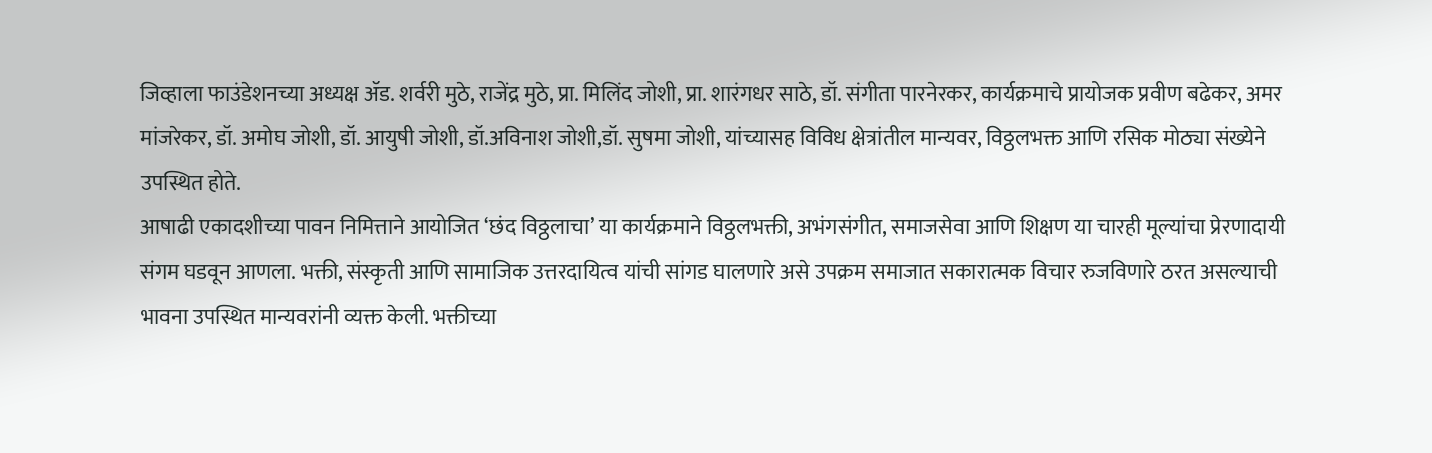जिव्हाला फाउंडेशनच्या अध्यक्ष ॲड. शर्वरी मुठे, राजेंद्र मुठे, प्रा. मिलिंद जोशी, प्रा. शारंगधर साठे, डॉ. संगीता पारनेरकर, कार्यक्रमाचे प्रायोजक प्रवीण बढेकर, अमर मांजरेकर, डॉ. अमोघ जोशी, डॉ. आयुषी जोशी, डॉ.अविनाश जोशी,डॉ. सुषमा जोशी, यांच्यासह विविध क्षेत्रांतील मान्यवर, विठ्ठलभक्त आणि रसिक मोठ्या संख्येने उपस्थित होते.
आषाढी एकादशीच्या पावन निमित्ताने आयोजित ‘छंद विठ्ठलाचा’ या कार्यक्रमाने विठ्ठलभक्ती, अभंगसंगीत, समाजसेवा आणि शिक्षण या चारही मूल्यांचा प्रेरणादायी संगम घडवून आणला. भक्ती, संस्कृती आणि सामाजिक उत्तरदायित्व यांची सांगड घालणारे असे उपक्रम समाजात सकारात्मक विचार रुजविणारे ठरत असल्याची भावना उपस्थित मान्यवरांनी व्यक्त केली. भक्तीच्या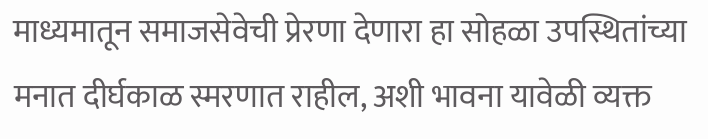माध्यमातून समाजसेवेची प्रेरणा देणारा हा सोहळा उपस्थितांच्या मनात दीर्घकाळ स्मरणात राहील, अशी भावना यावेळी व्यक्त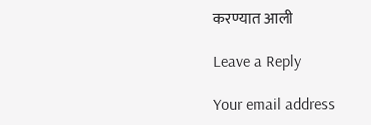करण्यात आली

Leave a Reply

Your email address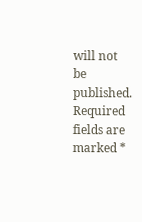will not be published. Required fields are marked *